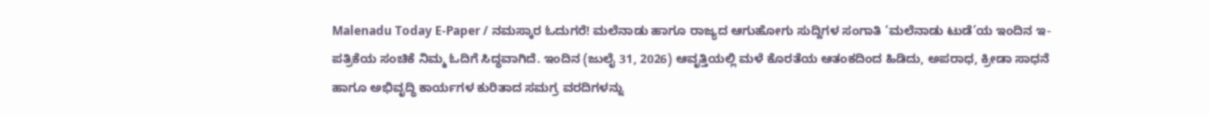Malenadu Today E-Paper / ನಮಸ್ಕಾರ ಓದುಗರೆ! ಮಲೆನಾಡು ಹಾಗೂ ರಾಜ್ಯದ ಆಗುಹೋಗು ಸುದ್ದಿಗಳ ಸಂಗಾತಿ ‘ಮಲೆನಾಡು ಟುಡೆ’ಯ ಇಂದಿನ ಇ-ಪತ್ರಿಕೆಯ ಸಂಚಿಕೆ ನಿಮ್ಮ ಓದಿಗೆ ಸಿದ್ಧವಾಗಿದೆ. ಇಂದಿನ (ಜುಲೈ 31, 2026) ಆವೃತ್ತಿಯಲ್ಲಿ ಮಳೆ ಕೊರತೆಯ ಆತಂಕದಿಂದ ಹಿಡಿದು, ಅಪರಾಧ, ಕ್ರೀಡಾ ಸಾಧನೆ ಹಾಗೂ ಅಭಿವೃದ್ಧಿ ಕಾರ್ಯಗಳ ಕುರಿತಾದ ಸಮಗ್ರ ವರದಿಗಳನ್ನು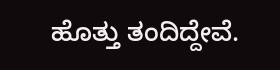ಹೊತ್ತು ತಂದಿದ್ದೇವೆ.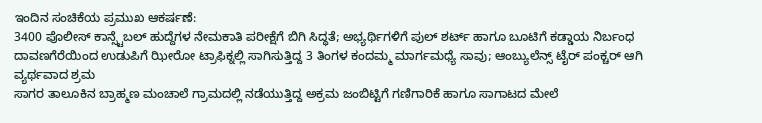ಇಂದಿನ ಸಂಚಿಕೆಯ ಪ್ರಮುಖ ಆಕರ್ಷಣೆ:
3400 ಪೊಲೀಸ್ ಕಾನ್ಸ್ಟೆಬಲ್ ಹುದ್ದೆಗಳ ನೇಮಕಾತಿ ಪರೀಕ್ಷೆಗೆ ಬಿಗಿ ಸಿದ್ಧತೆ; ಅಭ್ಯರ್ಥಿಗಳಿಗೆ ಪುಲ್ ಶರ್ಟ್ ಹಾಗೂ ಬೂಟಿಗೆ ಕಡ್ಡಾಯ ನಿರ್ಬಂಧ
ದಾವಣಗೆರೆಯಿಂದ ಉಡುಪಿಗೆ ಝೀರೋ ಟ್ರಾಫಿಕ್ನಲ್ಲಿ ಸಾಗಿಸುತ್ತಿದ್ದ 3 ತಿಂಗಳ ಕಂದಮ್ಮ ಮಾರ್ಗಮಧ್ಯೆ ಸಾವು; ಆಂಬ್ಯುಲೆನ್ಸ್ ಟೈರ್ ಪಂಕ್ಚರ್ ಆಗಿ ವ್ಯರ್ಥವಾದ ಶ್ರಮ
ಸಾಗರ ತಾಲೂಕಿನ ಬ್ರಾಹ್ಮಣ ಮಂಚಾಲೆ ಗ್ರಾಮದಲ್ಲಿ ನಡೆಯುತ್ತಿದ್ದ ಅಕ್ರಮ ಜಂಬಿಟ್ಟಿಗೆ ಗಣಿಗಾರಿಕೆ ಹಾಗೂ ಸಾಗಾಟದ ಮೇಲೆ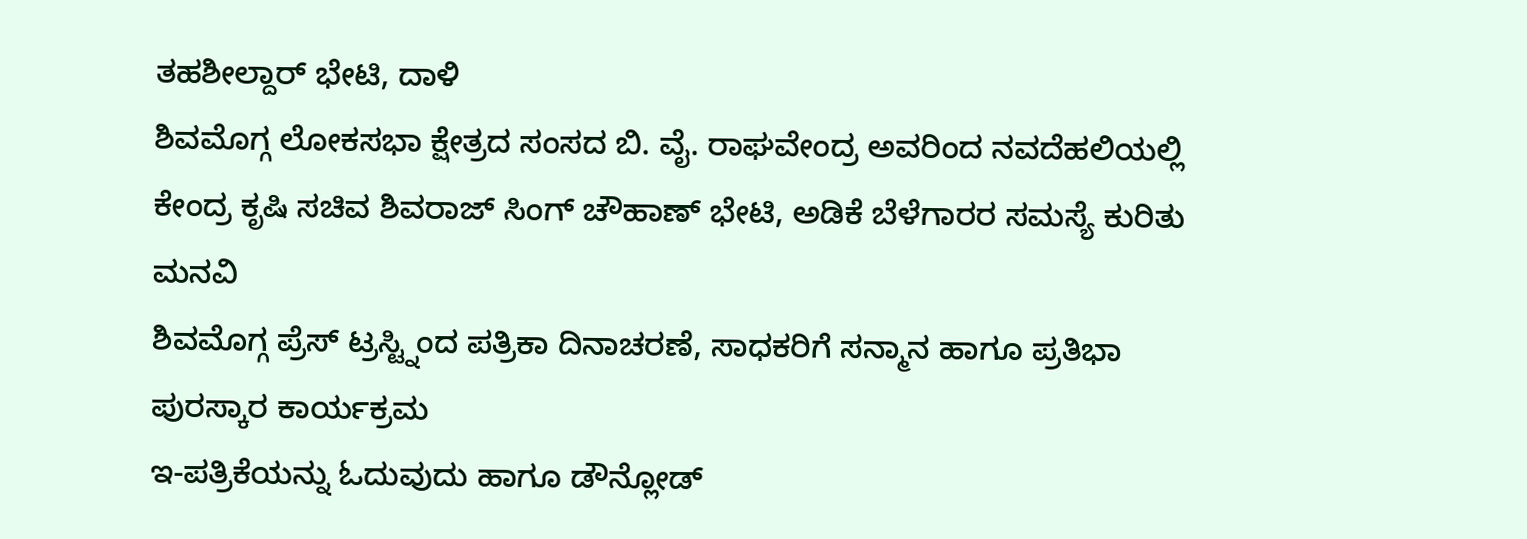ತಹಶೀಲ್ದಾರ್ ಭೇಟಿ, ದಾಳಿ
ಶಿವಮೊಗ್ಗ ಲೋಕಸಭಾ ಕ್ಷೇತ್ರದ ಸಂಸದ ಬಿ. ವೈ. ರಾಘವೇಂದ್ರ ಅವರಿಂದ ನವದೆಹಲಿಯಲ್ಲಿ ಕೇಂದ್ರ ಕೃಷಿ ಸಚಿವ ಶಿವರಾಜ್ ಸಿಂಗ್ ಚೌಹಾಣ್ ಭೇಟಿ, ಅಡಿಕೆ ಬೆಳೆಗಾರರ ಸಮಸ್ಯೆ ಕುರಿತು ಮನವಿ
ಶಿವಮೊಗ್ಗ ಪ್ರೆಸ್ ಟ್ರಸ್ಟ್ನಿಂದ ಪತ್ರಿಕಾ ದಿನಾಚರಣೆ, ಸಾಧಕರಿಗೆ ಸನ್ಮಾನ ಹಾಗೂ ಪ್ರತಿಭಾ ಪುರಸ್ಕಾರ ಕಾರ್ಯಕ್ರಮ
ಇ-ಪತ್ರಿಕೆಯನ್ನು ಓದುವುದು ಹಾಗೂ ಡೌನ್ಲೋಡ್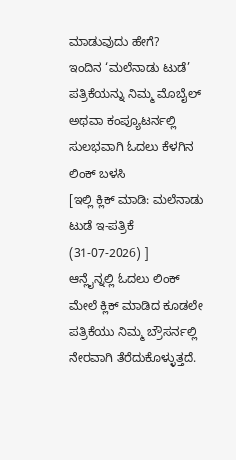ಮಾಡುವುದು ಹೇಗೆ?
ಇಂದಿನ ‘ಮಲೆನಾಡು ಟುಡೆ’ ಪತ್ರಿಕೆಯನ್ನು ನಿಮ್ಮ ಮೊಬೈಲ್ ಅಥವಾ ಕಂಪ್ಯೂಟರ್ನಲ್ಲಿ ಸುಲಭವಾಗಿ ಓದಲು ಕೆಳಗಿನ ಲಿಂಕ್ ಬಳಸಿ
[ಇಲ್ಲಿ ಕ್ಲಿಕ್ ಮಾಡಿ: ಮಲೆನಾಡು ಟುಡೆ ಇ-ಪತ್ರಿಕೆ (31-07-2026) ]
ಆನ್ಲೈನ್ನಲ್ಲಿ ಓದಲು ಲಿಂಕ್ ಮೇಲೆ ಕ್ಲಿಕ್ ಮಾಡಿದ ಕೂಡಲೇ ಪತ್ರಿಕೆಯು ನಿಮ್ಮ ಬ್ರೌಸರ್ನಲ್ಲಿ ನೇರವಾಗಿ ತೆರೆದುಕೊಳ್ಳುತ್ತದೆ.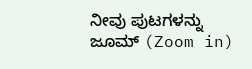ನೀವು ಪುಟಗಳನ್ನು ಜೂಮ್ (Zoom in)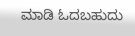ಮಾಡಿ ಓದಬಹುದು